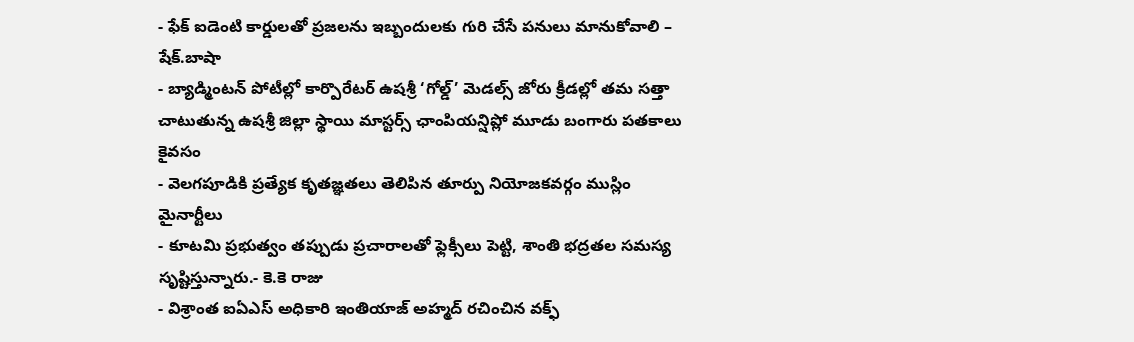- ఫేక్ ఐడెంటి కార్డులతో ప్రజలను ఇబ్బందులకు గురి చేసే పనులు మానుకోవాలి – షేక్.బాషా
- బ్యాడ్మింటన్ పోటీల్లో కార్పొరేటర్ ఉషశ్రీ ‘గోల్డ్’ మెడల్స్ జోరు క్రీడల్లో తమ సత్తా చాటుతున్న ఉషశ్రీ జిల్లా స్థాయి మాస్టర్స్ ఛాంపియన్షిప్లో మూడు బంగారు పతకాలు కైవసం
- వెలగపూడికి ప్రత్యేక కృతజ్ఞతలు తెలిపిన తూర్పు నియోజకవర్గం ముస్లిం మైనార్టీలు
- కూటమి ప్రభుత్వం తప్పుడు ప్రచారాలతో ఫ్లెక్సీలు పెట్టి, శాంతి భద్రతల సమస్య సృష్టిస్తున్నారు.- కె.కె రాజు
- విశ్రాంత ఐఏఎస్ అధికారి ఇంతియాజ్ అహ్మద్ రచించిన వక్ఫ్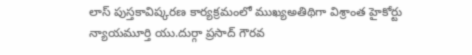లాస్ పుస్తకావిష్కరణ కార్యక్రమంలో ముఖ్యఅతిథిగా విశ్రాంత హైకోర్టు న్యాయమూర్తి యు.దుర్గా ప్రసాద్ గౌరవ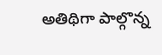అతిథిగా పాల్గొన్న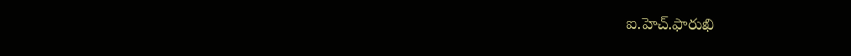ఐ.హెచ్.ఫారుఖి